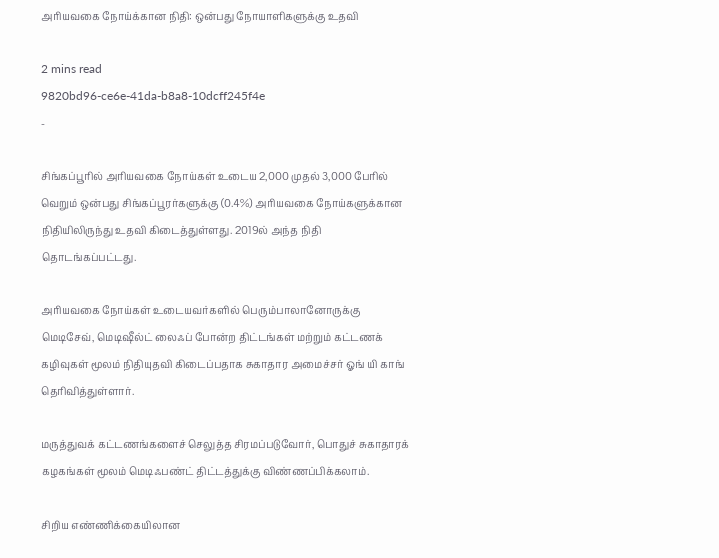அரியவகை நோய்க்கான நிதி: ஒன்பது நோயாளிகளுக்கு உதவி

2 mins read
9820bd96-ce6e-41da-b8a8-10dcff245f4e
-

சிங்கப்பூரில் அரியவகை நோய்கள் உடைய 2,000 முதல் 3,000 பேரில் வெறும் ஒன்பது சிங்கப்பூரர்களுக்கு (0.4%) அரியவகை நோய்களுக்கான நிதியிலிருந்து உதவி கிடைத்துள்ளது. 2019ல் அந்த நிதி தொடங்கப்பட்டது.

அரியவகை நோய்கள் உடையவர்களில் பெரும்பாலானோருக்கு மெடிசேவ், மெடிஷீல்ட் லைஃப் போன்ற திட்டங்கள் மற்றும் கட்டணக் கழிவுகள் மூலம் நிதியுதவி கிடைப்பதாக சுகாதார அமைச்சர் ஓங் யி காங் தெரிவித்துள்ளார்.

மருத்துவக் கட்டணங்களைச் செலுத்த சிரமப்படுவோர், பொதுச் சுகாதாரக் கழகங்கள் மூலம் மெடிஃபண்ட் திட்டத்துக்கு விண்ணப்பிக்கலாம்.

சிறிய எண்ணிக்கையிலான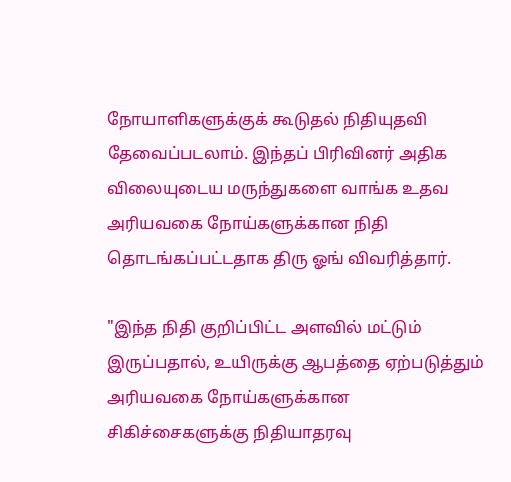நோயாளிகளுக்குக் கூடுதல் நிதியுதவி தேவைப்படலாம். இந்தப் பிரிவினர் அதிக விலையுடைய மருந்துகளை வாங்க உதவ அரியவகை நோய்களுக்கான நிதி தொடங்கப்பட்டதாக திரு ஓங் விவரித்தார்.

"இந்த நிதி குறிப்பிட்ட அளவில் மட்டும் இருப்பதால், உயிருக்கு ஆபத்தை ஏற்படுத்தும் அரியவகை நோய்களுக்கான சிகிச்சைகளுக்கு நிதியாதரவு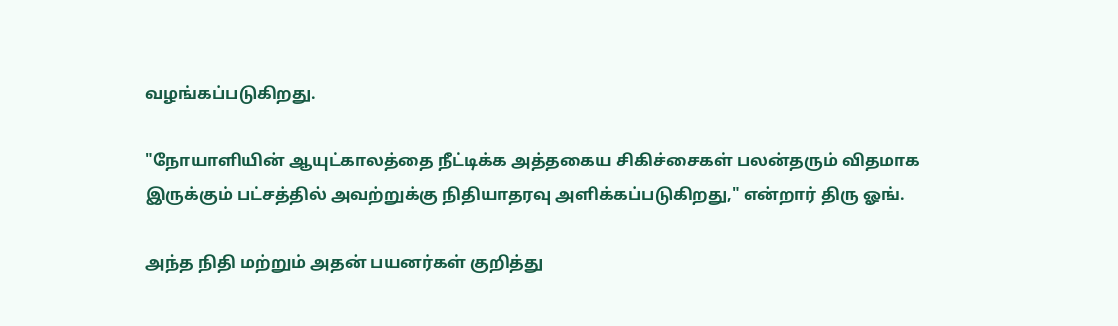வழங்கப்படுகிறது.

"நோயாளியின் ஆயுட்காலத்தை நீட்டிக்க அத்தகைய சிகிச்சைகள் பலன்தரும் விதமாக இருக்கும் பட்சத்தில் அவற்றுக்கு நிதியாதரவு அளிக்கப்படுகிறது," என்றார் திரு ஓங்.

அந்த நிதி மற்றும் அதன் பயனர்கள் குறித்து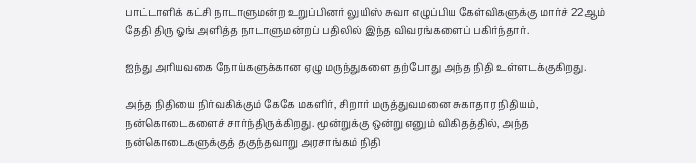பாட்டாளிக் கட்சி நாடாளுமன்ற உறுப்பினர் லுயிஸ் சுவா எழுப்பிய கேள்விகளுக்கு மார்ச் 22ஆம் தேதி திரு ஓங் அளித்த நாடாளுமன்றப் பதிலில் இந்த விவரங்களைப் பகிர்ந்தார்.

ஐந்து அரியவகை நோய்களுக்கான ஏழு மருந்துகளை தற்போது அந்த நிதி உள்ளடக்குகிறது.

அந்த நிதியை நிர்வகிக்கும் கேகே மகளிர், சிறார் மருத்துவமனை சுகாதார நிதியம், நன்கொடைகளைச் சார்ந்திருக்கிறது. மூன்றுக்கு ஒன்று எனும் விகிதத்தில், அந்த நன்கொடைகளுக்குத் தகுந்தவாறு அரசாங்கம் நிதி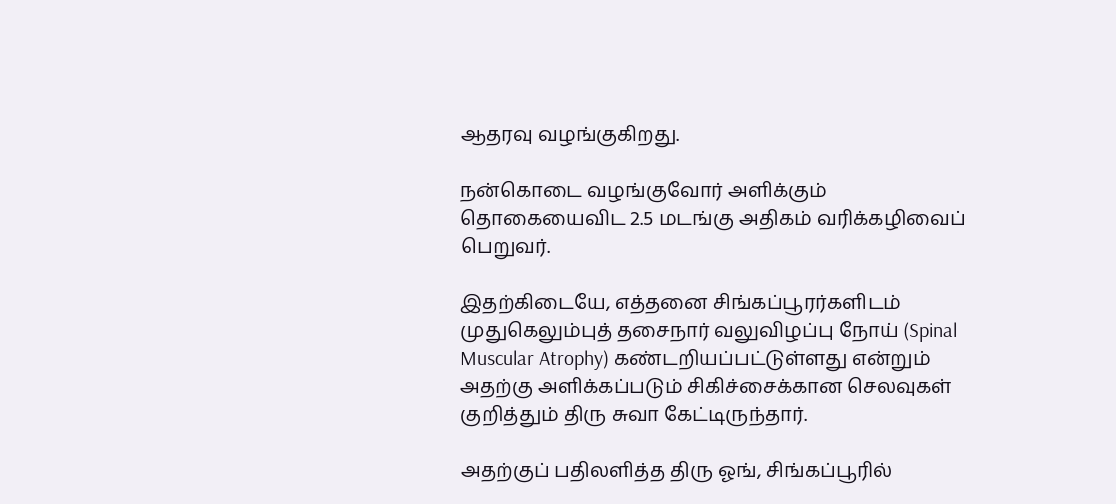ஆதரவு வழங்குகிறது.

நன்கொடை வழங்குவோர் அளிக்கும் தொகையைவிட 2.5 மடங்கு அதிகம் வரிக்கழிவைப் பெறுவர்.

இதற்கிடையே, எத்தனை சிங்கப்பூரர்களிடம் முதுகெலும்புத் தசைநார் வலுவிழப்பு நோய் (Spinal Muscular Atrophy) கண்டறியப்பட்டுள்ளது என்றும் அதற்கு அளிக்கப்படும் சிகிச்சைக்கான செலவுகள் குறித்தும் திரு சுவா கேட்டிருந்தார்.

அதற்குப் பதிலளித்த திரு ஓங், சிங்கப்பூரில்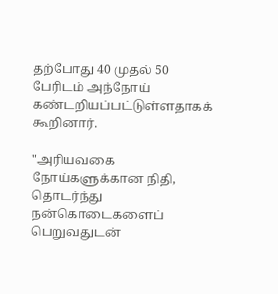தற்போது 40 முதல் 50 பேரிடம் அந்நோய் கண்டறியப்பட்டுள்ளதாகக் கூறினார்.

"அரியவகை நோய்களுக்கான நிதி, தொடர்ந்து நன்கொடைகளைப் பெறுவதுடன்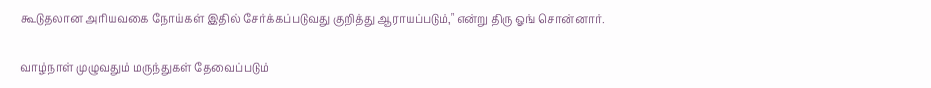கூடுதலான அரியவகை நோய்கள் இதில் சேர்க்கப்படுவது குறித்து ஆராயப்படும்," என்று திரு ஓங் சொன்னார்.

வாழ்நாள் முழுவதும் மருந்துகள் தேவைப்படும்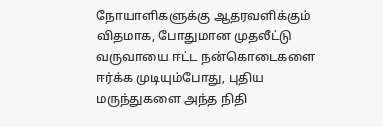நோயாளிகளுக்கு ஆதரவளிக்கும் விதமாக, போதுமான முதலீட்டு வருவாயை ஈட்ட நன்கொடைகளை ஈர்க்க முடியும்போது, புதிய மருந்துகளை அந்த நிதி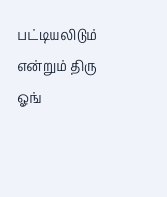பட்டியலிடும் என்றும் திரு ஓங்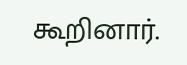கூறினார்.